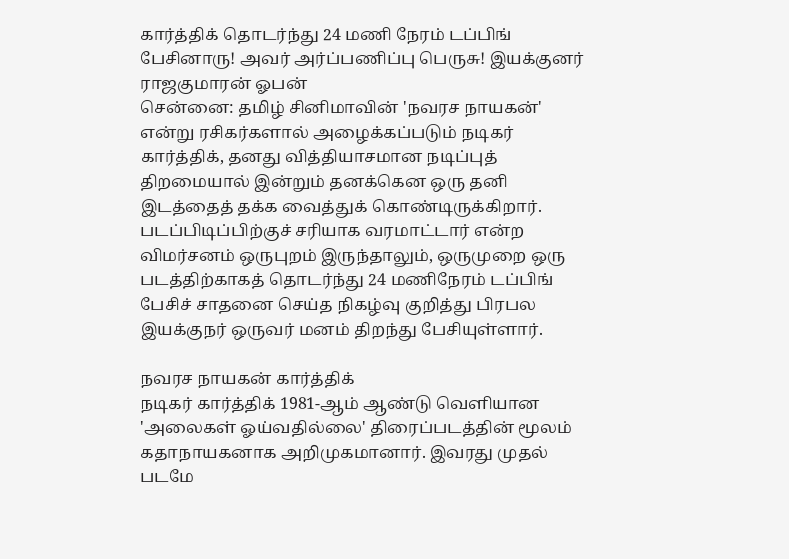கார்த்திக் தொடர்ந்து 24 மணி நேரம் டப்பிங் பேசினாரு! அவர் அர்ப்பணிப்பு பெருசு! இயக்குனர் ராஜகுமாரன் ஓபன்
சென்னை: தமிழ் சினிமாவின் 'நவரச நாயகன்' என்று ரசிகர்களால் அழைக்கப்படும் நடிகர் கார்த்திக், தனது வித்தியாசமான நடிப்புத் திறமையால் இன்றும் தனக்கென ஒரு தனி இடத்தைத் தக்க வைத்துக் கொண்டிருக்கிறார். படப்பிடிப்பிற்குச் சரியாக வரமாட்டார் என்ற விமர்சனம் ஒருபுறம் இருந்தாலும், ஒருமுறை ஒரு படத்திற்காகத் தொடர்ந்து 24 மணிநேரம் டப்பிங் பேசிச் சாதனை செய்த நிகழ்வு குறித்து பிரபல இயக்குநர் ஒருவர் மனம் திறந்து பேசியுள்ளார்.

நவரச நாயகன் கார்த்திக்
நடிகர் கார்த்திக் 1981-ஆம் ஆண்டு வெளியான 'அலைகள் ஓய்வதில்லை' திரைப்படத்தின் மூலம் கதாநாயகனாக அறிமுகமானார். இவரது முதல் படமே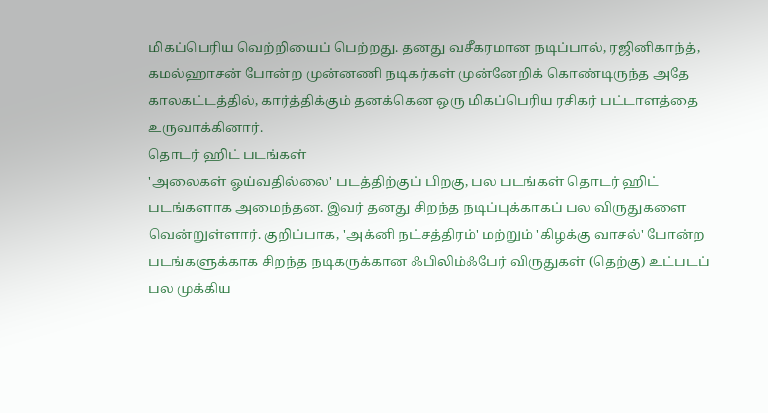மிகப்பெரிய வெற்றியைப் பெற்றது. தனது வசீகரமான நடிப்பால், ரஜினிகாந்த், கமல்ஹாசன் போன்ற முன்னணி நடிகர்கள் முன்னேறிக் கொண்டிருந்த அதே காலகட்டத்தில், கார்த்திக்கும் தனக்கென ஒரு மிகப்பெரிய ரசிகர் பட்டாளத்தை உருவாக்கினார்.
தொடர் ஹிட் படங்கள்
'அலைகள் ஓய்வதில்லை' படத்திற்குப் பிறகு, பல படங்கள் தொடர் ஹிட் படங்களாக அமைந்தன. இவர் தனது சிறந்த நடிப்புக்காகப் பல விருதுகளை வென்றுள்ளார். குறிப்பாக, 'அக்னி நட்சத்திரம்' மற்றும் 'கிழக்கு வாசல்' போன்ற படங்களுக்காக சிறந்த நடிகருக்கான ஃபிலிம்ஃபேர் விருதுகள் (தெற்கு) உட்படப் பல முக்கிய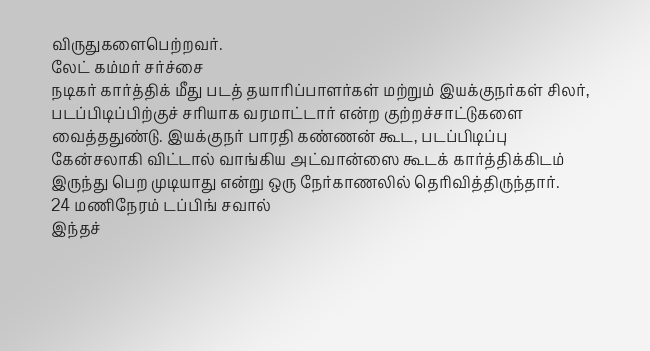விருதுகளைபெற்றவர்.
லேட் கம்மர் சர்ச்சை
நடிகர் கார்த்திக் மீது படத் தயாரிப்பாளர்கள் மற்றும் இயக்குநர்கள் சிலர், படப்பிடிப்பிற்குச் சரியாக வரமாட்டார் என்ற குற்றச்சாட்டுகளை வைத்ததுண்டு. இயக்குநர் பாரதி கண்ணன் கூட, படப்பிடிப்பு கேன்சலாகி விட்டால் வாங்கிய அட்வான்ஸை கூடக் கார்த்திக்கிடம் இருந்து பெற முடியாது என்று ஒரு நேர்காணலில் தெரிவித்திருந்தார்.
24 மணிநேரம் டப்பிங் சவால்
இந்தச்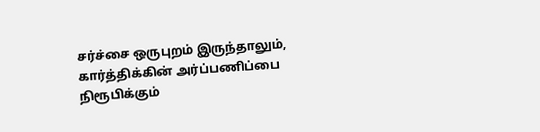சர்ச்சை ஒருபுறம் இருந்தாலும், கார்த்திக்கின் அர்ப்பணிப்பை நிரூபிக்கும்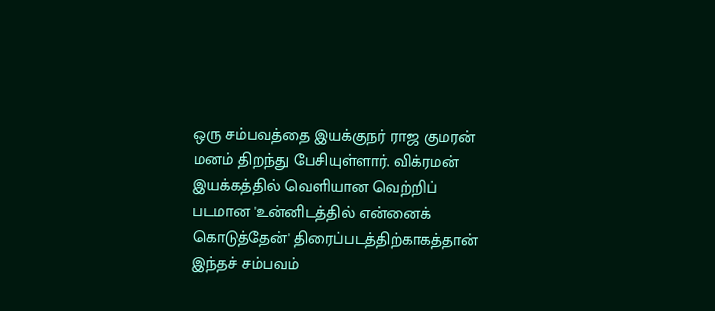ஒரு சம்பவத்தை இயக்குநர் ராஜ குமரன் மனம் திறந்து பேசியுள்ளார். விக்ரமன் இயக்கத்தில் வெளியான வெற்றிப் படமான 'உன்னிடத்தில் என்னைக் கொடுத்தேன்' திரைப்படத்திற்காகத்தான் இந்தச் சம்பவம்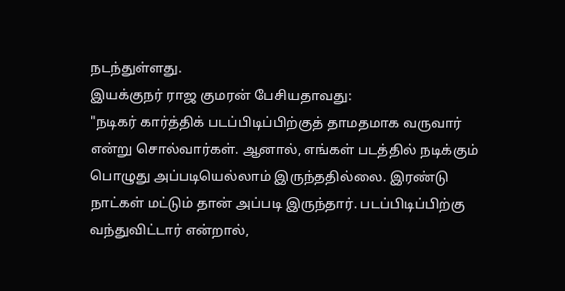நடந்துள்ளது.
இயக்குநர் ராஜ குமரன் பேசியதாவது:
"நடிகர் கார்த்திக் படப்பிடிப்பிற்குத் தாமதமாக வருவார் என்று சொல்வார்கள். ஆனால், எங்கள் படத்தில் நடிக்கும் பொழுது அப்படியெல்லாம் இருந்ததில்லை. இரண்டு நாட்கள் மட்டும் தான் அப்படி இருந்தார். படப்பிடிப்பிற்கு வந்துவிட்டார் என்றால்,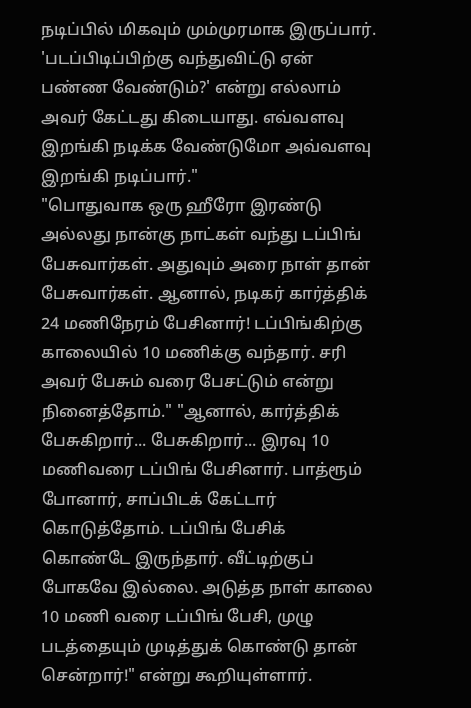நடிப்பில் மிகவும் மும்முரமாக இருப்பார். 'படப்பிடிப்பிற்கு வந்துவிட்டு ஏன் பண்ண வேண்டும்?' என்று எல்லாம் அவர் கேட்டது கிடையாது. எவ்வளவு இறங்கி நடிக்க வேண்டுமோ அவ்வளவு இறங்கி நடிப்பார்."
"பொதுவாக ஒரு ஹீரோ இரண்டு அல்லது நான்கு நாட்கள் வந்து டப்பிங் பேசுவார்கள். அதுவும் அரை நாள் தான் பேசுவார்கள். ஆனால், நடிகர் கார்த்திக் 24 மணிநேரம் பேசினார்! டப்பிங்கிற்கு காலையில் 10 மணிக்கு வந்தார். சரி அவர் பேசும் வரை பேசட்டும் என்று நினைத்தோம்." "ஆனால், கார்த்திக் பேசுகிறார்... பேசுகிறார்... இரவு 10 மணிவரை டப்பிங் பேசினார். பாத்ரூம் போனார், சாப்பிடக் கேட்டார் கொடுத்தோம். டப்பிங் பேசிக் கொண்டே இருந்தார். வீட்டிற்குப் போகவே இல்லை. அடுத்த நாள் காலை 10 மணி வரை டப்பிங் பேசி, முழு படத்தையும் முடித்துக் கொண்டு தான் சென்றார்!" என்று கூறியுள்ளார்.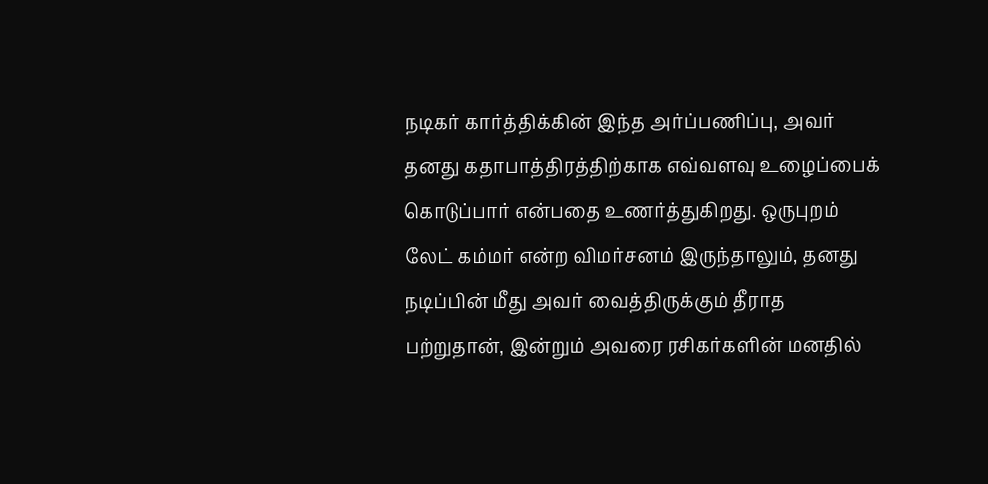நடிகர் கார்த்திக்கின் இந்த அர்ப்பணிப்பு, அவர் தனது கதாபாத்திரத்திற்காக எவ்வளவு உழைப்பைக் கொடுப்பார் என்பதை உணர்த்துகிறது. ஒருபுறம் லேட் கம்மர் என்ற விமர்சனம் இருந்தாலும், தனது நடிப்பின் மீது அவர் வைத்திருக்கும் தீராத பற்றுதான், இன்றும் அவரை ரசிகர்களின் மனதில்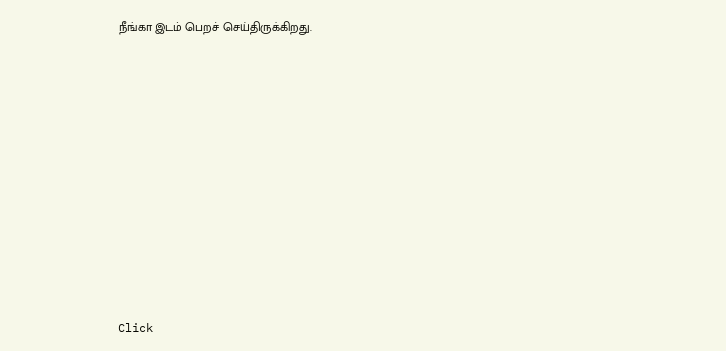நீங்கா இடம் பெறச் செய்திருக்கிறது.












Click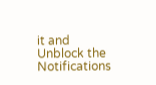it and Unblock the Notifications